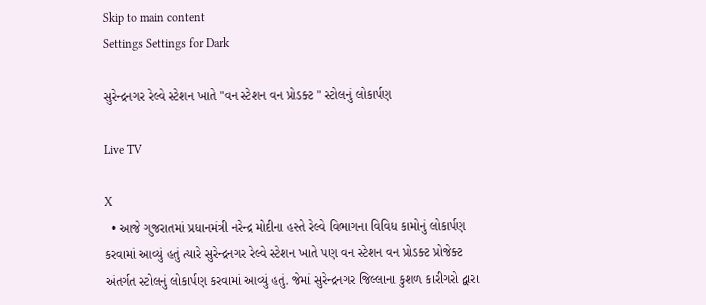Skip to main content
Settings Settings for Dark

સુરેન્દ્રનગર રેલ્વે સ્ટેશન ખાતે "વન સ્ટેશન વન પ્રોડક્ટ " સ્ટોલનું લોકાર્પણ

Live TV

X
  • આજે ગુજરાતમાં પ્રધાનમંત્રી નરેન્દ્ર મોદીના હસ્તે રેલ્વે વિભાગના વિવિધ કામોનું લોકાર્પણ કરવામાં આવ્યું હતું ત્યારે સુરેન્દ્રનગર રેલ્વે સ્ટેશન ખાતે પણ વન સ્ટેશન વન પ્રોડક્ટ પ્રોજેક્ટ અંતર્ગત સ્ટોલનું લોકાર્પણ કરવામાં આવ્યું હતું. જેમાં સુરેન્દ્રનગર જિલ્લાના કુશળ કારીગરો દ્વારા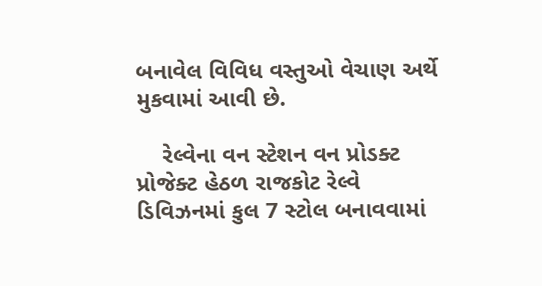બનાવેલ વિવિધ વસ્તુઓ વેચાણ અર્થે મુકવામાં આવી છે.

    રેલ્વેના વન સ્ટેશન વન પ્રોડક્ટ પ્રોજેક્ટ હેઠળ રાજકોટ રેલ્વે ડિવિઝનમાં કુલ 7 સ્ટોલ બનાવવામાં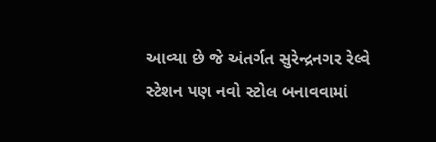આવ્યા છે જે અંતર્ગત સુરેન્દ્રનગર રેલ્વે સ્ટેશન પણ નવો સ્ટોલ બનાવવામાં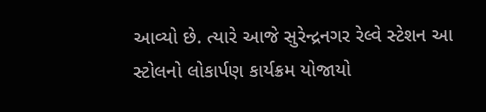આવ્યો છે. ત્યારે આજે સુરેન્દ્રનગર રેલ્વે સ્ટેશન આ સ્ટોલનો લોકાર્પણ કાર્યક્રમ યોજાયો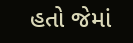હતો જેમાં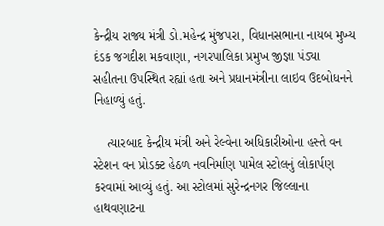કેન્દ્રીય રાજ્ય મંત્રી ડો.મહેન્દ્ર મુંજપરા, વિધાનસભાના નાયબ મુખ્ય દંડક જગદીશ મકવાણા, નગરપાલિકા પ્રમુખ જીજ્ઞા પંડ્યા સહીતના ઉપસ્થિત રહ્યાં હતા અને પ્રધાનમંત્રીના લાઇવ ઉદબોધનને નિહાળ્યું હતું.

    ત્યારબાદ કેન્દ્રીય મંત્રી અને રેલ્વેના અધિકારીઓના હસ્તે વન સ્ટેશન વન પ્રોડક્ટ હેઠળ નવનિર્માણ પામેલ સ્ટોલનું લોકાર્પણ કરવામાં આવ્યું હતું. આ સ્ટોલમાં સુરેન્દ્રનગર જિલ્લાના હાથવણાટના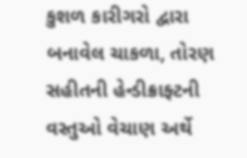કુશળ કારીગરો દ્વારા બનાવેલ ચાકળા, તોરણ સહીતની હેન્ડીક્રાફ્ટની વસ્તુઓ વેચાણ અર્થે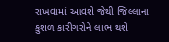રાખવામાં આવશે જેથી જિલ્લાના કુશળ કારીગરોને લાભ થશે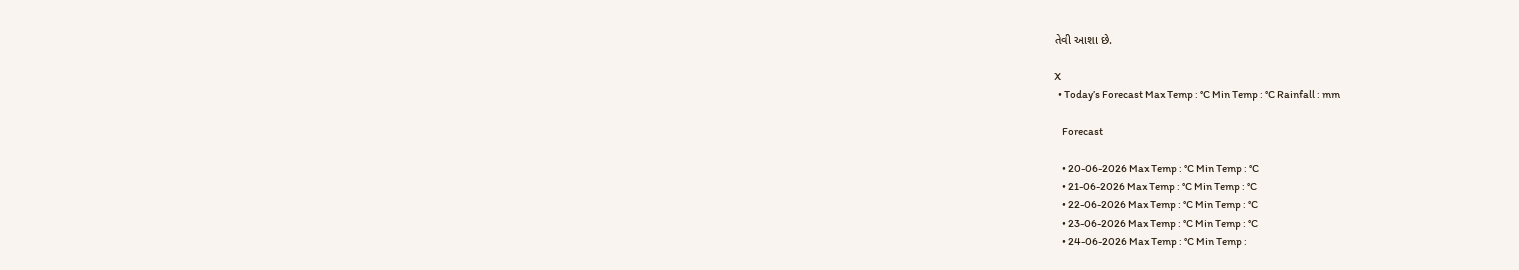તેવી આશા છે.

X
  • Today’s Forecast Max Temp : °C Min Temp : °C Rainfall : mm

    Forecast

    • 20-06-2026 Max Temp : °C Min Temp : °C
    • 21-06-2026 Max Temp : °C Min Temp : °C
    • 22-06-2026 Max Temp : °C Min Temp : °C
    • 23-06-2026 Max Temp : °C Min Temp : °C
    • 24-06-2026 Max Temp : °C Min Temp :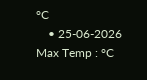°C
    • 25-06-2026 Max Temp : °C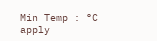Min Temp : °C
apply